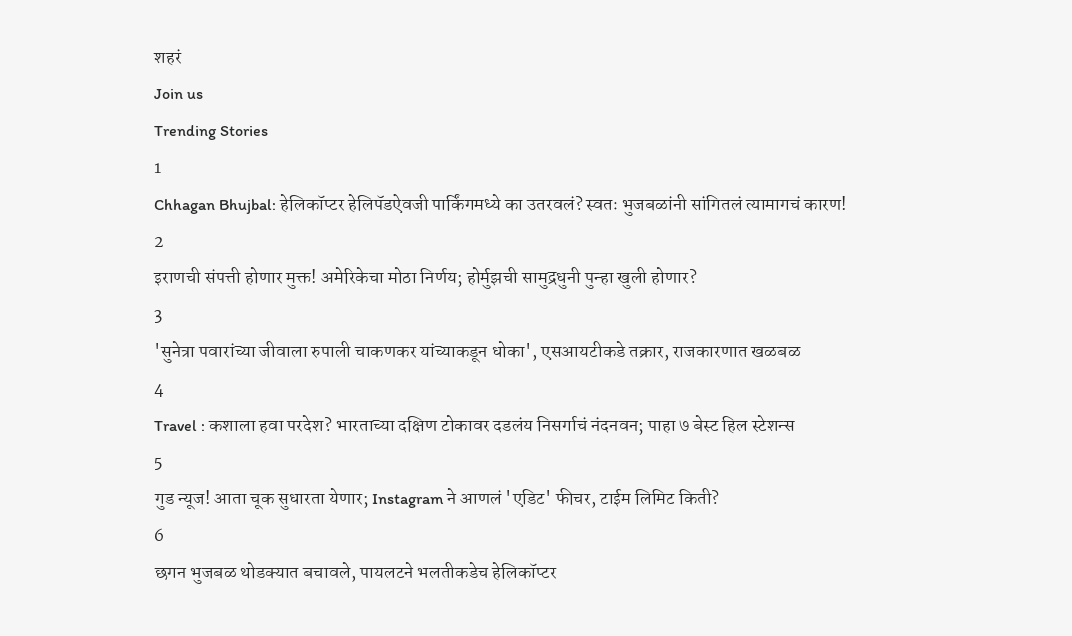शहरं
Join us
Trending Stories
1
Chhagan Bhujbal: हेलिकॉप्टर हेलिपॅडऐवजी पार्किंगमध्ये का उतरवलं? स्वतः भुजबळांनी सांगितलं त्यामागचं कारण!
2
इराणची संपत्ती होणार मुक्त! अमेरिकेचा मोठा निर्णय; होर्मुझची सामुद्रधुनी पुन्हा खुली होणार?
3
'सुनेत्रा पवारांच्या जीवाला रुपाली चाकणकर यांच्याकडून धोका', एसआयटीकडे तक्रार, राजकारणात खळबळ
4
Travel : कशाला हवा परदेश? भारताच्या दक्षिण टोकावर दडलंय निसर्गाचं नंदनवन; पाहा ७ बेस्ट हिल स्टेशन्स
5
गुड न्यूज! आता चूक सुधारता येणार; Instagram ने आणलं 'एडिट' फीचर, टाईम लिमिट किती?
6
छगन भुजबळ थोडक्यात बचावले, पायलटने भलतीकडेच हेलिकॉप्टर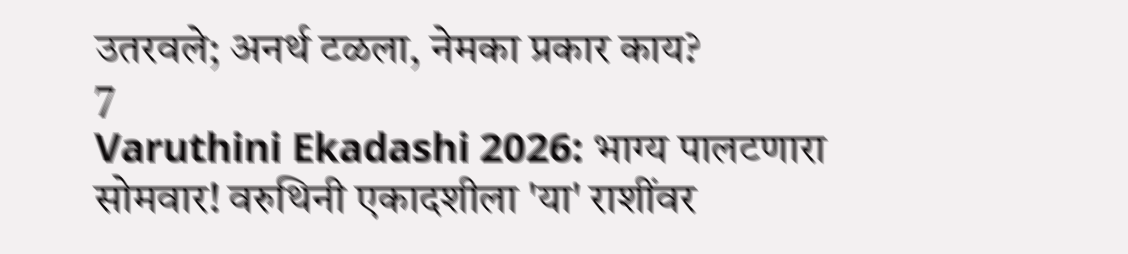उतरवले; अनर्थ टळला, नेमका प्रकार काय?
7
Varuthini Ekadashi 2026: भाग्य पालटणारा सोमवार! वरुथिनी एकादशीला 'या' राशींवर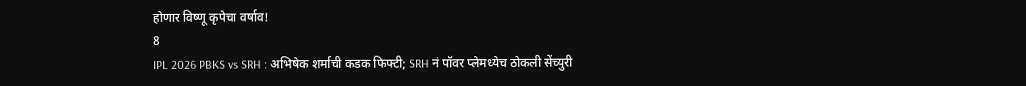होणार विष्णू कृपेचा वर्षाव!
8
IPL 2026 PBKS vs SRH : अभिषेक शर्माची कडक फिफ्टी; SRH नं पॉवर प्लेमध्येच ठोकली सेंच्युरी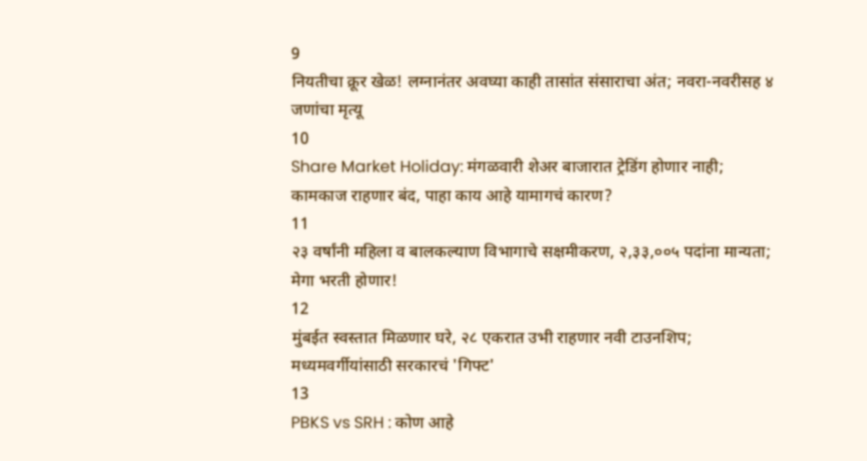9
नियतीचा क्रूर खेळ! लग्नानंतर अवघ्या काही तासांत संसाराचा अंत; नवरा-नवरीसह ४ जणांचा मृत्यू
10
Share Market Holiday: मंगळवारी शेअर बाजारात ट्रेडिंग होणार नाही; कामकाज राहणार बंद, पाहा काय आहे यामागचं कारण?
11
२३ वर्षांनी महिला व बालकल्याण विभागाचे सक्षमीकरण, २,३३,००५ पदांना मान्यता; मेगा भरती होणार!
12
मुंबईत स्वस्तात मिळणार घरे, २८ एकरात उभी राहणार नवी टाउनशिप; मध्यमवर्गीयांसाठी सरकारचं 'गिफ्ट'
13
PBKS vs SRH : कोण आहे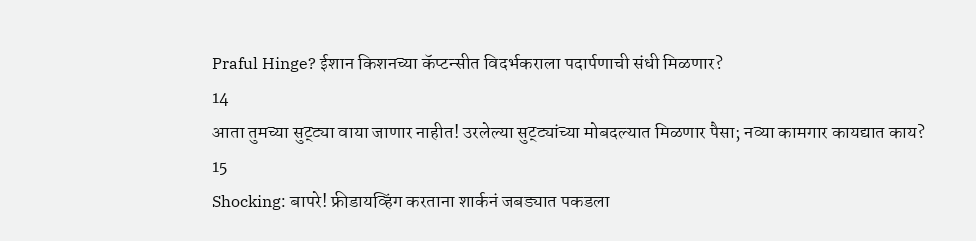Praful Hinge? ईशान किशनच्या कॅप्टन्सीत विदर्भकराला पदार्पणाची संधी मिळणार?
14
आता तुमच्या सुट्ट्या वाया जाणार नाहीत! उरलेल्या सुट्ट्यांच्या मोबदल्यात मिळणार पैसा; नव्या कामगार कायद्यात काय?
15
Shocking: बापरे! फ्रीडायव्हिंग करताना शार्कनं जबड्यात पकडला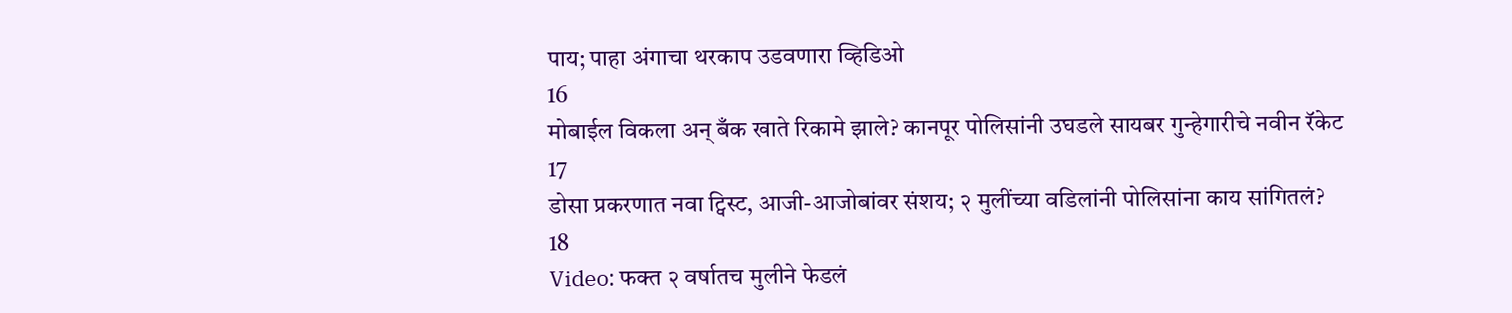पाय; पाहा अंगाचा थरकाप उडवणारा व्हिडिओ
16
मोबाईल विकला अन् बँक खाते रिकामे झाले? कानपूर पोलिसांनी उघडले सायबर गुन्हेगारीचे नवीन रॅकेट
17
डोसा प्रकरणात नवा ट्विस्ट, आजी-आजोबांवर संशय; २ मुलींच्या वडिलांनी पोलिसांना काय सांगितलं?
18
Video: फक्त २ वर्षातच मुलीने फेडलं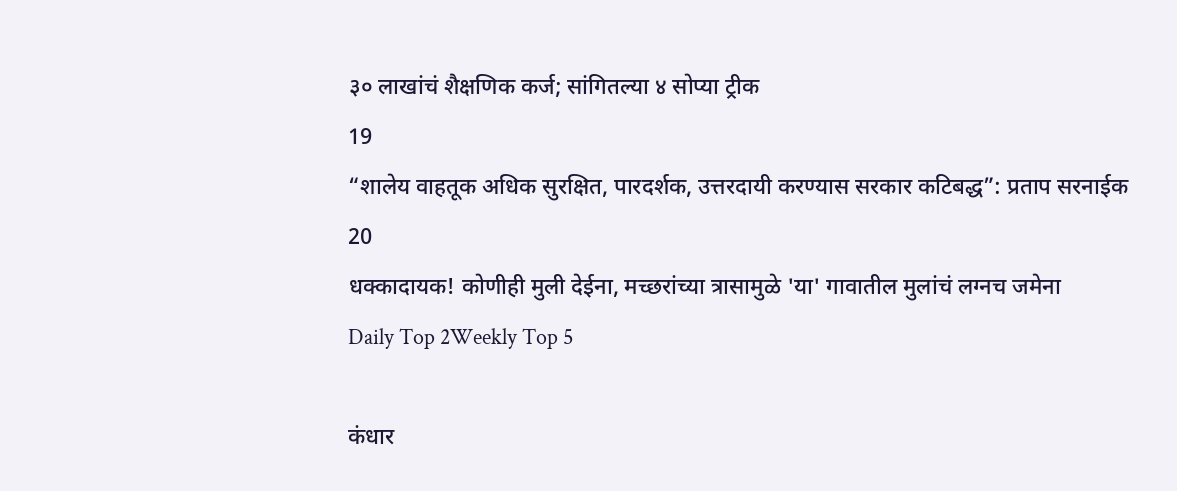३० लाखांचं शैक्षणिक कर्ज; सांगितल्या ४ सोप्या ट्रीक
19
“शालेय वाहतूक अधिक सुरक्षित, पारदर्शक, उत्तरदायी करण्यास सरकार कटिबद्ध”: प्रताप सरनाईक
20
धक्कादायक! कोणीही मुली देईना, मच्छरांच्या त्रासामुळे 'या' गावातील मुलांचं लग्नच जमेना
Daily Top 2Weekly Top 5

कंधार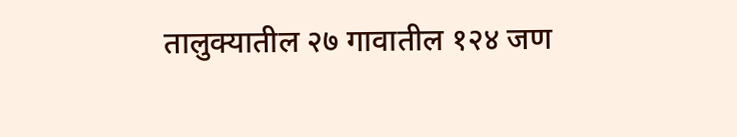तालुक्यातील २७ गावातील १२४ जण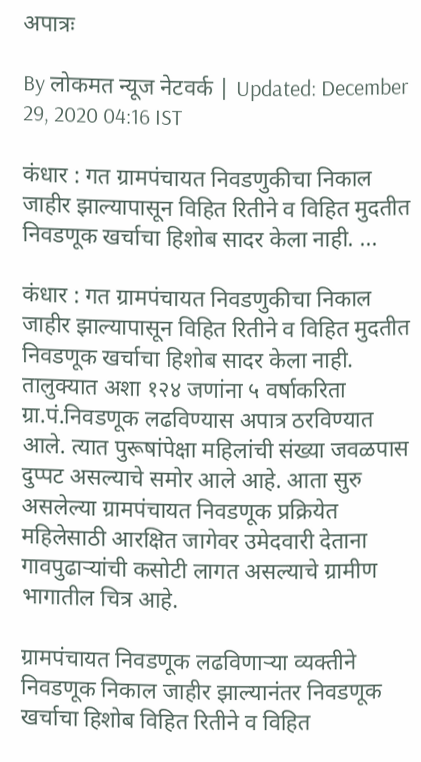अपात्रः

By लोकमत न्यूज नेटवर्क | Updated: December 29, 2020 04:16 IST

कंधार : गत ग्रामपंचायत निवडणुकीचा निकाल जाहीर झाल्यापासून विहित रितीने व विहित मुदतीत निवडणूक खर्चाचा हिशोब सादर केला नाही. ...

कंधार : गत ग्रामपंचायत निवडणुकीचा निकाल जाहीर झाल्यापासून विहित रितीने व विहित मुदतीत निवडणूक खर्चाचा हिशोब सादर केला नाही. तालुक्यात अशा १२४ जणांना ५ वर्षाकरिता ग्रा.पं.निवडणूक लढविण्यास अपात्र ठरविण्यात आले. त्यात पुरूषांपेक्षा महिलांची संख्या जवळपास दुप्पट असल्याचे समोर आले आहे. आता सुरु असलेल्या ग्रामपंचायत निवडणूक प्रक्रियेत महिलेसाठी आरक्षित जागेवर उमेदवारी देताना गावपुढाऱ्यांची कसोटी लागत असल्याचे ग्रामीण भागातील चित्र आहे.

ग्रामपंचायत निवडणूक लढविणाऱ्या व्यक्तीने निवडणूक निकाल जाहीर झाल्यानंतर निवडणूक खर्चाचा हिशोब विहित रितीने व विहित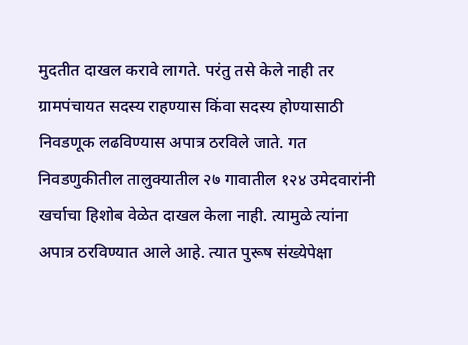मुदतीत दाखल करावे लागते. परंतु तसे केले नाही तर ग्रामपंचायत सदस्य राहण्यास किंवा सदस्य होण्यासाठी निवडणूक लढविण्यास अपात्र ठरविले जाते. गत निवडणुकीतील तालुक्यातील २७ गावातील १२४ उमेदवारांनी खर्चाचा हिशोब वेळेत दाखल केला नाही. त्यामुळे त्यांना अपात्र ठरविण्यात आले आहे. त्यात पुरूष संख्येपेक्षा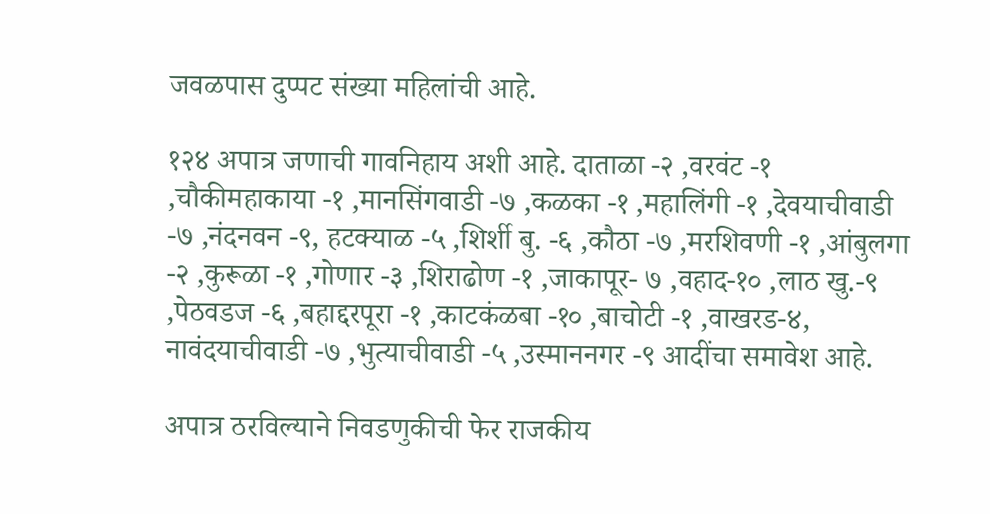जवळपास दुप्पट संख्या महिलांची आहे.

१२४ अपात्र जणाची गावनिहाय अशी आहे. दाताळा -२ ,वरवंट -१ ,चौकीमहाकाया -१ ,मानसिंगवाडी -७ ,कळका -१ ,महालिंगी -१ ,देवयाचीवाडी -७ ,नंदनवन -९, हटक्याळ -५ ,शिर्शी बु. -६ ,कौठा -७ ,मरशिवणी -१ ,आंबुलगा -२ ,कुरूळा -१ ,गोणार -३ ,शिराढोण -१ ,जाकापूर- ७ ,वहाद-१० ,लाठ खु.-९ ,पेठवडज -६ ,बहाद्दरपूरा -१ ,काटकंळबा -१० ,बाचोटी -१ ,वाखरड-४, नावंदयाचीवाडी -७ ,भुत्याचीवाडी -५ ,उस्माननगर -९ आदींचा समावेश आहे.

अपात्र ठरविल्याने निवडणुकीची फेर राजकीय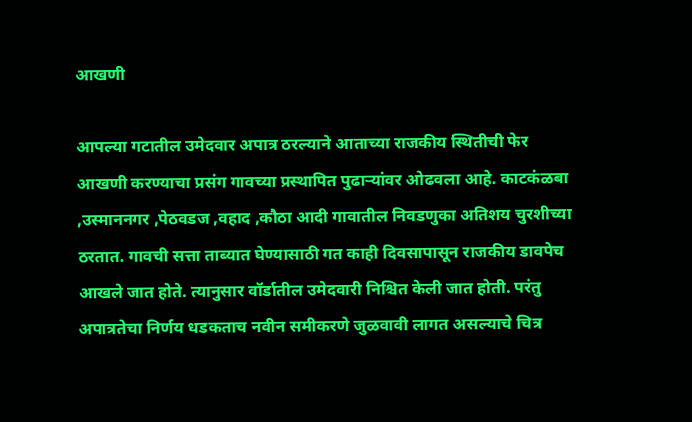आखणी

आपल्या गटातील उमेदवार अपात्र ठरल्याने आताच्या राजकीय स्थितीची फेर आखणी करण्याचा प्रसंग गावच्या प्रस्थापित पुढाऱ्यांवर ओढवला आहे. काटकंळबा ,उस्माननगर ,पेठवडज ,वहाद ,कौठा आदी गावातील निवडणुका अतिशय चुरशीच्या ठरतात. गावची सत्ता ताब्यात घेण्यासाठी गत काही दिवसापासून राजकीय डावपेच आखले जात होते. त्यानुसार वॉर्डातील उमेदवारी निश्चित केली जात होती. परंतु अपात्रतेचा निर्णय धडकताच नवीन समीकरणे जुळवावी लागत असल्याचे चित्र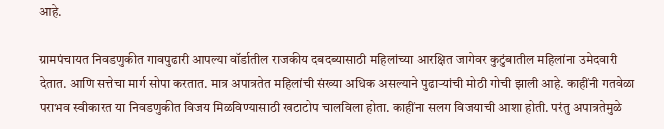आहे.

ग्रामपंचायत निवडणुकीत गावपुढारी आपल्या वॉर्डातील राजकीय दबदब्यासाठी महिलांच्या आरक्षित जागेवर कुटुंबातील महिलांना उमेदवारी देतात. आणि सत्तेचा मार्ग सोपा करतात. मात्र अपात्रतेत महिलांची संख्या अधिक असल्याने पुढाऱ्यांची मोठी गोची झाली आहे. काहींनी गतवेळा पराभव स्वीकारत या निवडणुकीत विजय मिळविण्यासाठी खटाटोप चालविला होता. काहींना सलग विजयाची आशा होती. परंतु अपात्रतेमुळे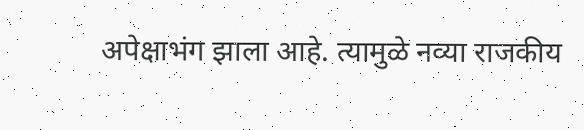अपेक्षाभंग झाला आहे. त्यामुळे नव्या राजकीय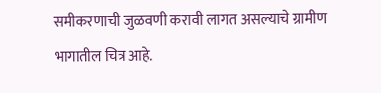समीकरणाची जुळवणी करावी लागत असल्याचे ग्रामीण भागातील चित्र आहे.